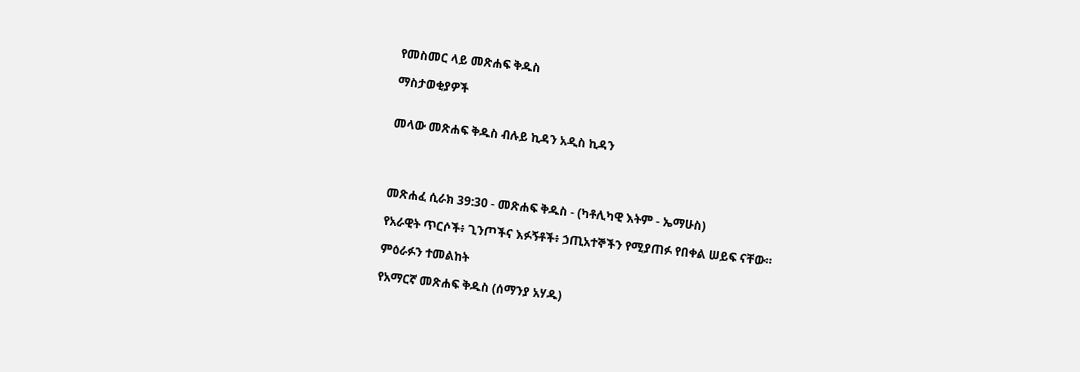የመስመር ላይ መጽሐፍ ቅዱስ

ማስታወቂያዎች


መላው መጽሐፍ ቅዱስ ብሉይ ኪዳን አዲስ ኪዳን




መጽሐፈ ሲራክ 39:30 - መጽሐፍ ቅዱስ - (ካቶሊካዊ እትም - ኤማሁስ)

የአራዊት ጥርሶች፥ ጊንጦችና እፉኝቶች፥ ኃጢአተኞችን የሚያጠፉ የበቀል ሠይፍ ናቸው።

ምዕራፉን ተመልከት

የአማርኛ መጽሐፍ ቅዱስ (ሰማንያ አሃዱ)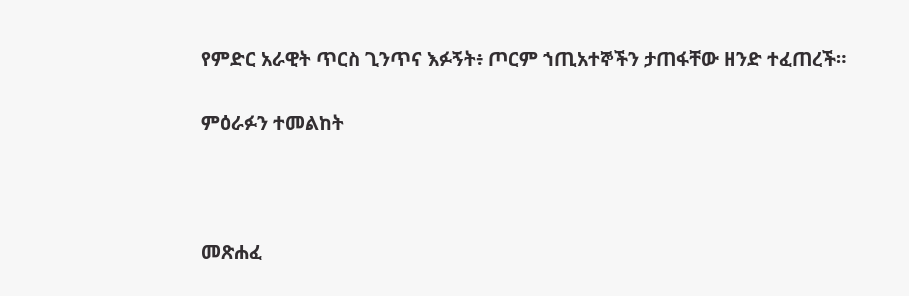የምድር አራዊት ጥርስ ጊንጥና እፉኝት፥ ጦርም ኀጢአተኞችን ታጠፋቸው ዘንድ ተፈጠረች።

ምዕራፉን ተመልከት



መጽሐፈ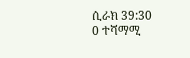ሲራክ 39:30
0 ተሻማሚ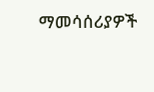ማመሳሰሪያዎች